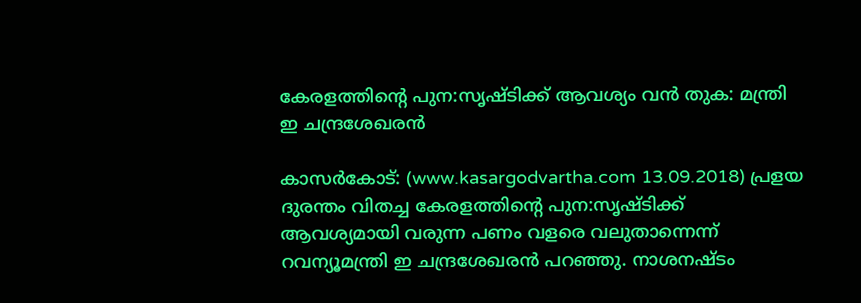കേരളത്തിന്റെ പുന:സൃഷ്ടിക്ക് ആവശ്യം വന്‍ തുക: മന്ത്രി ഇ ചന്ദ്രശേഖരന്‍

കാസര്‍കോട്: (www.kasargodvartha.com 13.09.2018) പ്രളയ ദുരന്തം വിതച്ച കേരളത്തിന്റെ പുന:സൃഷ്ടിക്ക് ആവശ്യമായി വരുന്ന പണം വളരെ വലുതാന്നെന്ന് റവന്യൂമന്ത്രി ഇ ചന്ദ്രശേഖരന്‍ പറഞ്ഞു. നാശനഷ്ടം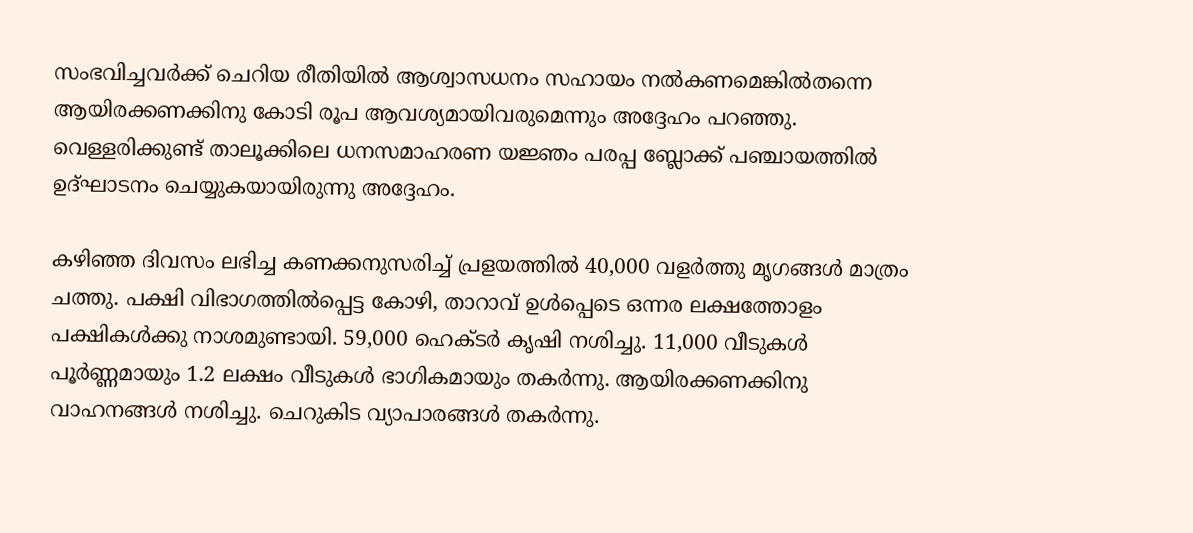സംഭവിച്ചവര്‍ക്ക് ചെറിയ രീതിയില്‍ ആശ്വാസധനം സഹായം നല്‍കണമെങ്കില്‍തന്നെ ആയിരക്കണക്കിനു കോടി രൂപ ആവശ്യമായിവരുമെന്നും അദ്ദേഹം പറഞ്ഞു. വെള്ളരിക്കുണ്ട് താലൂക്കിലെ ധനസമാഹരണ യജ്ഞം പരപ്പ ബ്ലോക്ക് പഞ്ചായത്തില്‍ ഉദ്ഘാടനം ചെയ്യുകയായിരുന്നു അദ്ദേഹം.

കഴിഞ്ഞ ദിവസം ലഭിച്ച കണക്കനുസരിച്ച് പ്രളയത്തില്‍ 40,000 വളര്‍ത്തു മൃഗങ്ങള്‍ മാത്രം ചത്തു. പക്ഷി വിഭാഗത്തില്‍പ്പെട്ട കോഴി, താറാവ് ഉള്‍പ്പെടെ ഒന്നര ലക്ഷത്തോളം പക്ഷികള്‍ക്കു നാശമുണ്ടായി. 59,000 ഹെക്ടര്‍ കൃഷി നശിച്ചു. 11,000 വീടുകള്‍ പൂര്‍ണ്ണമായും 1.2 ലക്ഷം വീടുകള്‍ ഭാഗികമായും തകര്‍ന്നു. ആയിരക്കണക്കിനു വാഹനങ്ങള്‍ നശിച്ചു. ചെറുകിട വ്യാപാരങ്ങള്‍ തകര്‍ന്നു.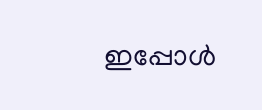ഇപ്പോള്‍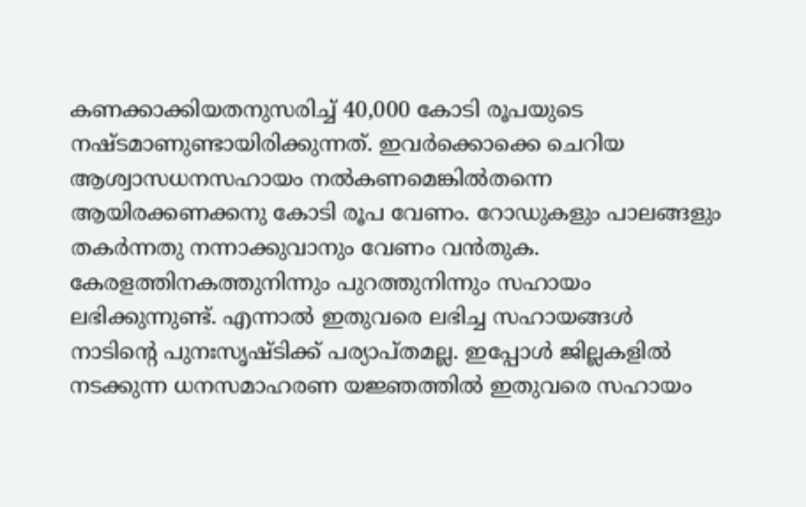കണക്കാക്കിയതനുസരിച്ച് 40,000 കോടി രൂപയുടെ നഷ്ടമാണുണ്ടായിരിക്കുന്നത്. ഇവര്‍ക്കൊക്കെ ചെറിയ ആശ്വാസധനസഹായം നല്‍കണമെങ്കില്‍തന്നെ ആയിരക്കണക്കനു കോടി രൂപ വേണം. റോഡുകളും പാലങ്ങളും തകര്‍ന്നതു നന്നാക്കുവാനും വേണം വന്‍തുക. കേരളത്തിനകത്തുനിന്നും പുറത്തുനിന്നും സഹായം ലഭിക്കുന്നുണ്ട്. എന്നാല്‍ ഇതുവരെ ലഭിച്ച സഹായങ്ങള്‍ നാടിന്റെ പുനഃസൃഷ്ടിക്ക് പര്യാപ്തമല്ല. ഇപ്പോള്‍ ജില്ലകളില്‍ നടക്കുന്ന ധനസമാഹരണ യജ്ഞത്തില്‍ ഇതുവരെ സഹായം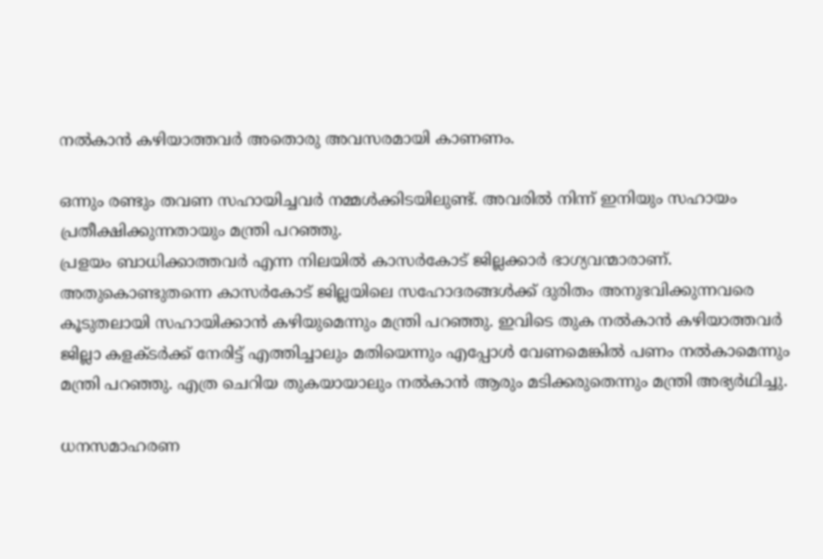നല്‍കാന്‍ കഴിയാത്തവര്‍ അതൊരു അവസരമായി കാണണം.

ഒന്നും രണ്ടും തവണ സഹായിച്ചവര്‍ നമ്മള്‍ക്കിടയിലുണ്ട്. അവരില്‍ നിന്ന് ഇനിയും സഹായം പ്രതീക്ഷിക്കുന്നതായും മന്ത്രി പറഞ്ഞു.
പ്രളയം ബാധിക്കാത്തവര്‍ എന്ന നിലയില്‍ കാസര്‍കോട് ജില്ലക്കാര്‍ ഭാഗ്യവന്മാരാണ്. അതുകൊണ്ടുതന്നെ കാസര്‍കോട് ജില്ലയിലെ സഹോദരങ്ങള്‍ക്ക് ദുരിതം അനുഭവിക്കുന്നവരെ കൂടുതലായി സഹായിക്കാന്‍ കഴിയുമെന്നും മന്ത്രി പറഞ്ഞു. ഇവിടെ തുക നല്‍കാന്‍ കഴിയാത്തവര്‍ ജില്ലാ കളക്ടര്‍ക്ക് നേരിട്ട് എത്തിച്ചാലും മതിയെന്നും എപ്പോള്‍ വേണമെങ്കില്‍ പണം നല്‍കാമെന്നും മന്ത്രി പറഞ്ഞു. എത്ര ചെറിയ തുകയായാലും നല്‍കാന്‍ ആരും മടിക്കരുതെന്നും മന്ത്രി അഭ്യര്‍ഥിച്ചു.

ധനസമാഹരണ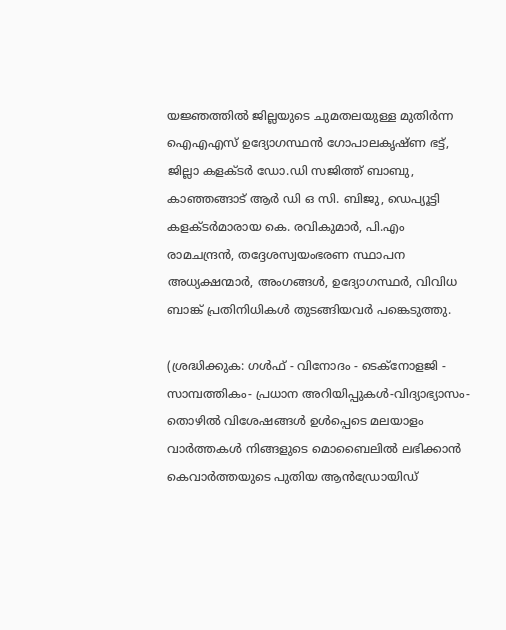യജ്ഞത്തില്‍ ജില്ലയുടെ ചുമതലയുള്ള മുതിര്‍ന്ന ഐഎഎസ് ഉദ്യോഗസ്ഥന്‍ ഗോപാലകൃഷ്ണ ഭട്ട്, ജില്ലാ കളക്ടര്‍ ഡോ.ഡി സജിത്ത് ബാബു, കാഞ്ഞങ്ങാട് ആര്‍ ഡി ഒ സി. ബിജു, ഡെപ്യൂട്ടി കളക്ടര്‍മാരായ കെ. രവികുമാര്‍, പി.എം രാമചന്ദ്രന്‍, തദ്ദേശസ്വയംഭരണ സ്ഥാപന അധ്യക്ഷന്മാര്‍, അംഗങ്ങള്‍, ഉദ്യോഗസ്ഥര്‍, വിവിധ ബാങ്ക് പ്രതിനിധികള്‍ തുടങ്ങിയവര്‍ പങ്കെടുത്തു.

(ശ്രദ്ധിക്കുക: ഗൾഫ് - വിനോദം - ടെക്നോളജി - സാമ്പത്തികം- പ്രധാന അറിയിപ്പുകൾ-വിദ്യാഭ്യാസം-തൊഴിൽ വിശേഷങ്ങൾ ഉൾപ്പെടെ മലയാളം വാർത്തകൾ നിങ്ങളുടെ മൊബൈലിൽ ലഭിക്കാൻ കെവാർത്തയുടെ പുതിയ ആൻഡ്രോയിഡ്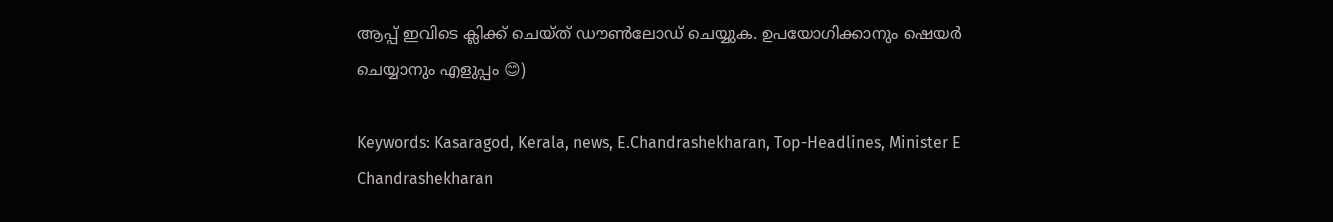ആപ്പ് ഇവിടെ ക്ലിക്ക് ചെയ്ത് ഡൗൺലോഡ് ചെയ്യുക. ഉപയോഗിക്കാനും ഷെയർ ചെയ്യാനും എളുപ്പം 😊)

Keywords: Kasaragod, Kerala, news, E.Chandrashekharan, Top-Headlines, Minister E Chandrashekharan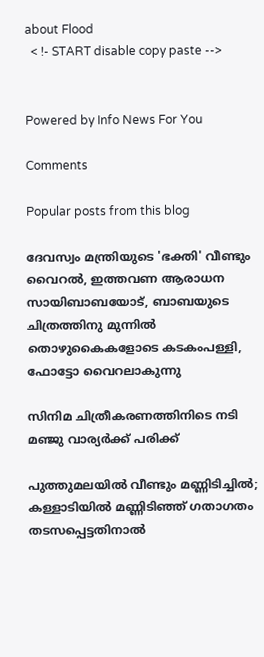about Flood
  < !- START disable copy paste -->


Powered by Info News For You

Comments

Popular posts from this blog

ദേവസ്വം മന്ത്രിയുടെ 'ഭക്തി' വീണ്ടും വൈറല്‍, ഇത്തവണ ആരാധന സായിബാബയോട്, ബാബയുടെ ചിത്രത്തിനു മുന്നില്‍ തൊഴുകൈകളോടെ കടകംപള്ളി, ഫോട്ടോ വൈറലാകുന്നു

സിനിമ ചിത്രീകരണത്തിനിടെ നടി മഞ്ജു വാര്യര്‍ക്ക് പരിക്ക്

പുത്തുമലയില്‍ വീണ്ടും മണ്ണിടിച്ചില്‍; കള്ളാടിയില്‍ മണ്ണിടിഞ്ഞ് ഗതാഗതം തടസപ്പെട്ടതിനാല്‍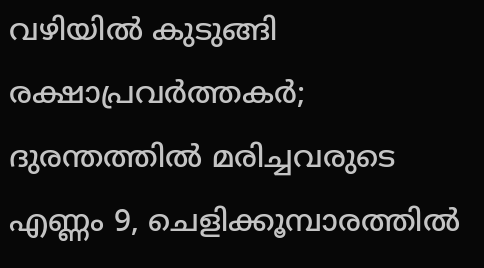വഴിയില്‍ കുടുങ്ങി രക്ഷാപ്രവര്‍ത്തകര്‍; ദുരന്തത്തില്‍ മരിച്ചവരുടെ എണ്ണം 9, ചെളിക്കൂമ്പാരത്തില്‍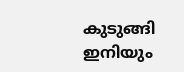കുടുങ്ങി ഇനിയും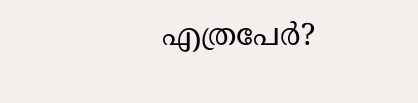എത്രപേര്‍?